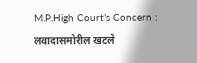M.P.High Court’s Concern : लवादासमोरील खटले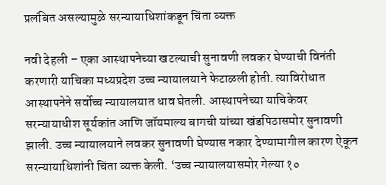प्रलंबित असल्यामुळे सरन्यायाधिशांकडून चिंता व्यक्त

नवी देहली – एका आस्थापनेच्या खटल्याची सुनावणी लवकर घेण्याची विनंती करणारी याचिका मध्यप्रदेश उच्च न्यायालयाने फेटाळली होती. त्याविरोधात आस्थापनेने सर्वोच्च न्यायालयात धाव घेतली. आस्थापनेच्या याचिकेवर सरन्यायाधीश सूर्यकांत आणि जॉयमाल्य बागची यांच्या खंडपिठासमोर सुनावणी झाली. उच्च न्यायालयाने लवकर सुनावणी घेण्यास नकार देण्यामागील कारण ऐकून सरन्यायाधिशांनी चिंता व्यक्त केली. ‘उच्च न्यायालयासमोर गेल्या १०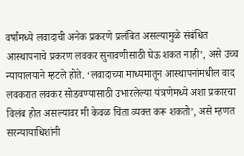वर्षांमध्ये लवादाची अनेक प्रकरणे प्रलंबित असल्यामुळे संबंधित आस्थापनाचे प्रकरण लवकर सुनावणीसाठी घेऊ शकत नाही’, असे उच्च न्यायालयाने म्हटले होते. ‘लवादाच्या माध्यमातून आस्थापनांमधील वाद लवकरात लवकर सोडवण्यासाठी उभारलेल्या यंत्रणेमध्ये अशा प्रकारचा विलंब होत असल्यावर मी केवळ चिंता व्यक्त करू शकतो’, असे म्हणत सरन्यायाधिशांनी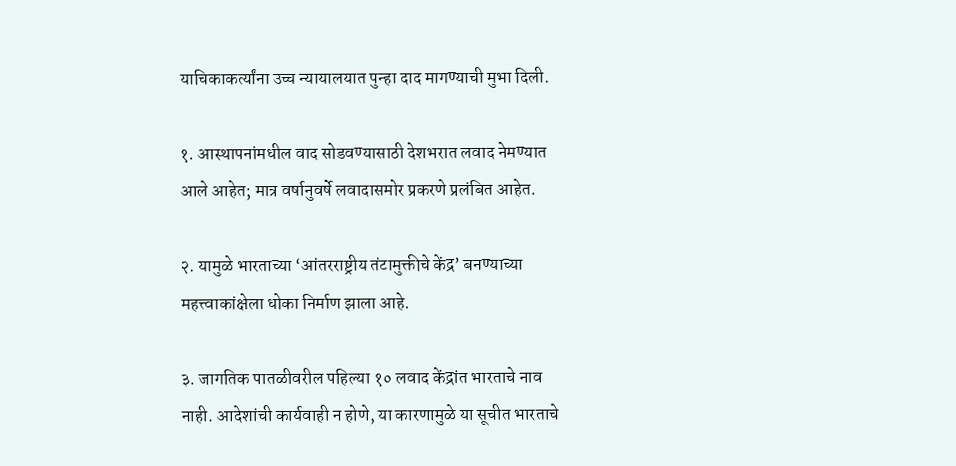याचिकाकर्त्यांना उच्च न्यायालयात पुन्हा दाद मागण्याची मुभा दिली.

१. आस्थापनांमधील वाद सोडवण्यासाठी देशभरात लवाद नेमण्यात आले आहेत; मात्र वर्षानुवर्षे लवादासमोर प्रकरणे प्रलंबित आहेत.

२. यामुळे भारताच्या ‘आंतरराष्ट्रीय तंटामुक्तीचे केंद्र’ बनण्याच्या महत्त्वाकांक्षेला धोका निर्माण झाला आहे.

३. जागतिक पातळीवरील पहिल्या १० लवाद केंद्रांत भारताचे नाव नाही. आदेशांची कार्यवाही न होणे, या कारणामुळे या सूचीत भारताचे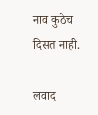नाव कुठेच दिसत नाही.

लवाद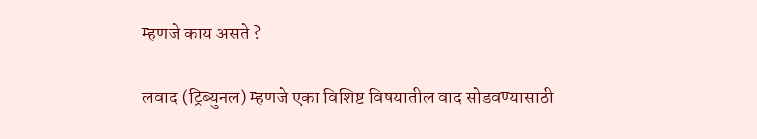म्हणजे काय असते ?

लवाद (ट्रिब्युनल) म्हणजे एका विशिष्ट विषयातील वाद सोडवण्यासाठी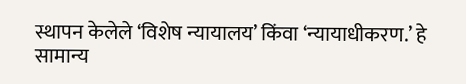स्थापन केलेले ‘विशेष न्यायालय’ किंवा ‘न्यायाधीकरण.’ हे सामान्य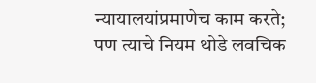न्यायालयांप्रमाणेच काम करते; पण त्याचे नियम थोडे लवचिक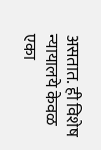असतात. ही विशेष न्यायालये केवळ एका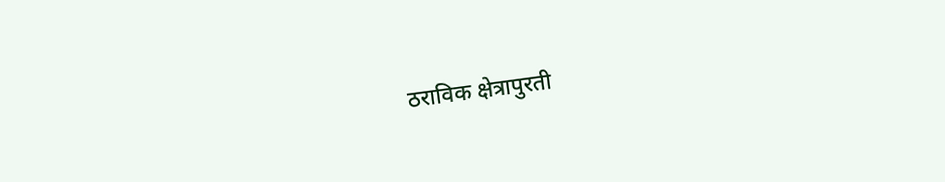ठराविक क्षेत्रापुरती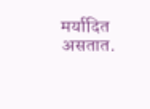मर्यादित असतात.